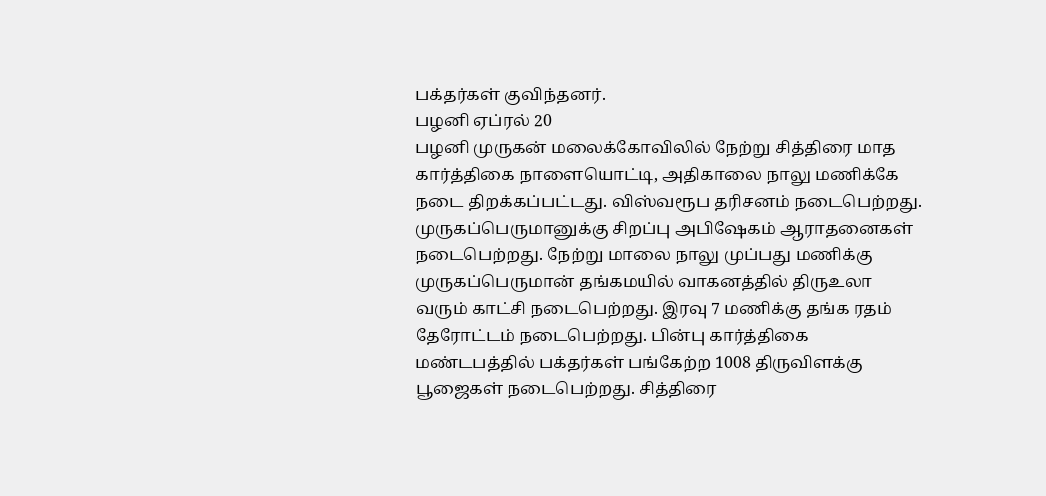பக்தர்கள் குவிந்தனர்.
பழனி ஏப்ரல் 20
பழனி முருகன் மலைக்கோவிலில் நேற்று சித்திரை மாத கார்த்திகை நாளையொட்டி, அதிகாலை நாலு மணிக்கே நடை திறக்கப்பட்டது. விஸ்வரூப தரிசனம் நடைபெற்றது. முருகப்பெருமானுக்கு சிறப்பு அபிஷேகம் ஆராதனைகள் நடைபெற்றது. நேற்று மாலை நாலு முப்பது மணிக்கு முருகப்பெருமான் தங்கமயில் வாகனத்தில் திருஉலா வரும் காட்சி நடைபெற்றது. இரவு 7 மணிக்கு தங்க ரதம் தேரோட்டம் நடைபெற்றது. பின்பு கார்த்திகை மண்டபத்தில் பக்தர்கள் பங்கேற்ற 1008 திருவிளக்கு பூஜைகள் நடைபெற்றது. சித்திரை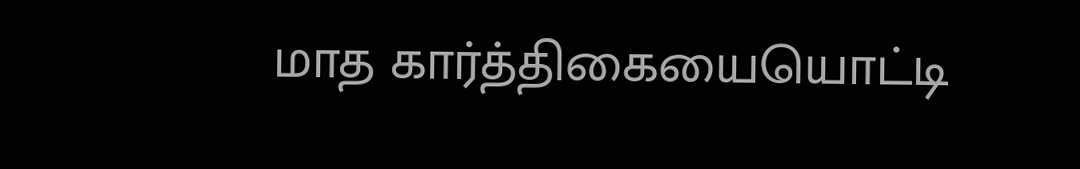மாத கார்த்திகையையொட்டி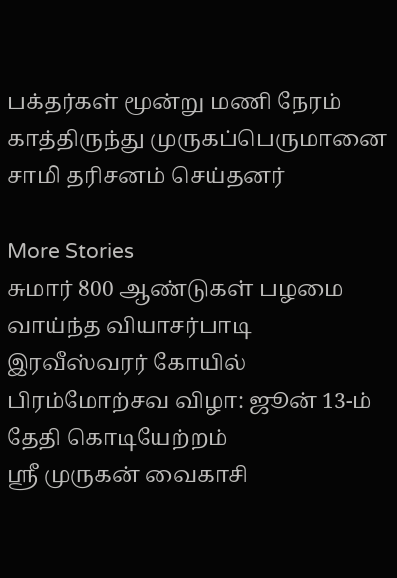பக்தர்கள் மூன்று மணி நேரம் காத்திருந்து முருகப்பெருமானை சாமி தரிசனம் செய்தனர்

More Stories
சுமார் 800 ஆண்டுகள் பழமை வாய்ந்த வியாசர்பாடி இரவீஸ்வரர் கோயில் பிரம்மோற்சவ விழா: ஜூன் 13-ம் தேதி கொடியேற்றம்
ஸ்ரீ முருகன் வைகாசி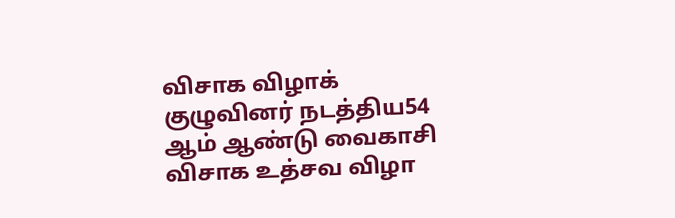விசாக விழாக் குழுவினர் நடத்திய54 ஆம் ஆண்டு வைகாசி விசாக உத்சவ விழா